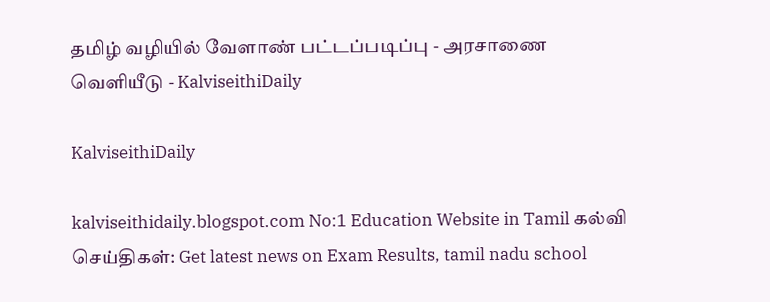தமிழ் வழியில் வேளாண் பட்டப்படிப்பு - அரசாணை வெளியீடு - KalviseithiDaily

KalviseithiDaily

kalviseithidaily.blogspot.com No:1 Education Website in Tamil கல்வி செய்திகள்: Get latest news on Exam Results, tamil nadu school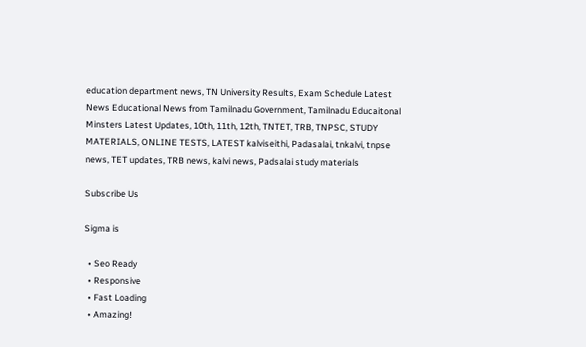education department news, TN University Results, Exam Schedule Latest News Educational News from Tamilnadu Government, Tamilnadu Educaitonal Minsters Latest Updates, 10th, 11th, 12th, TNTET, TRB, TNPSC, STUDY MATERIALS, ONLINE TESTS, LATEST kalviseithi, Padasalai, tnkalvi, tnpse news, TET updates, TRB news, kalvi news, Padsalai study materials

Subscribe Us

Sigma is

  • Seo Ready
  • Responsive
  • Fast Loading
  • Amazing!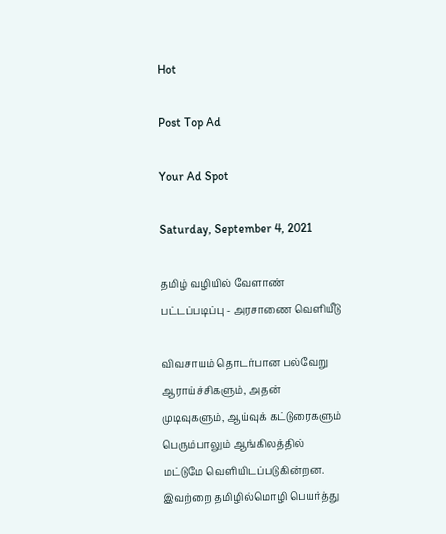Hot

Post Top Ad

Your Ad Spot

Saturday, September 4, 2021

தமிழ் வழியில் வேளாண் பட்டப்படிப்பு - அரசாணை வெளியீடு

விவசாயம் தொடர்பான பல்வேறு ஆராய்ச்சிகளும், அதன் முடிவுகளும், ஆய்வுக் கட்டுரைகளும் பெரும்பாலும் ஆங்கிலத்தில் மட்டுமே வெளியிடப்படுகின்றன. இவற்றை தமிழில்மொழி பெயர்த்து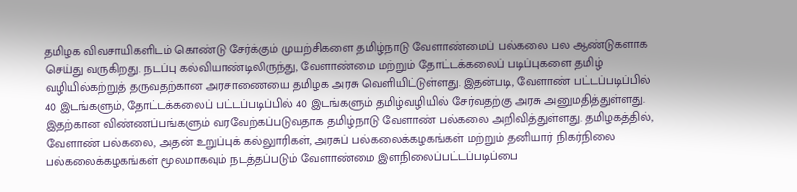தமிழக விவசாயிகளிடம் கொண்டு சேர்க்கும் முயற்சிகளை தமிழ்நாடு வேளாண்மைப் பல்கலை பல ஆண்டுகளாக செய்து வருகிறது. நடப்பு கல்வியாண்டிலிருந்து, வேளாண்மை மற்றும் தோட்டக்கலைப் படிப்புகளை தமிழ் வழியில்கற்றுத் தருவதற்கான அரசாணையை தமிழக அரசு வெளியிட்டுள்ளது. இதன்படி, வேளாண் பட்டப்படிப்பில் 40 இடங்களும், தோட்டக்கலைப் பட்டப்படிப்பில் 40 இடங்களும் தமிழ்வழியில் சேர்வதற்கு அரசு அனுமதித்துள்ளது. இதற்கான விண்ணப்பங்களும் வரவேற்கப்படுவதாக தமிழ்நாடு வேளாண் பல்கலை அறிவித்துள்ளது. தமிழகத்தில், வேளாண் பல்கலை, அதன் உறுப்புக் கல்லுாரிகள், அரசுப் பல்கலைக்கழகங்கள் மற்றும் தனியார் நிகர்நிலை பல்கலைக்கழகங்கள் மூலமாகவும் நடத்தப்படும் வேளாண்மை இளநிலைப்பட்டப்படிப்பை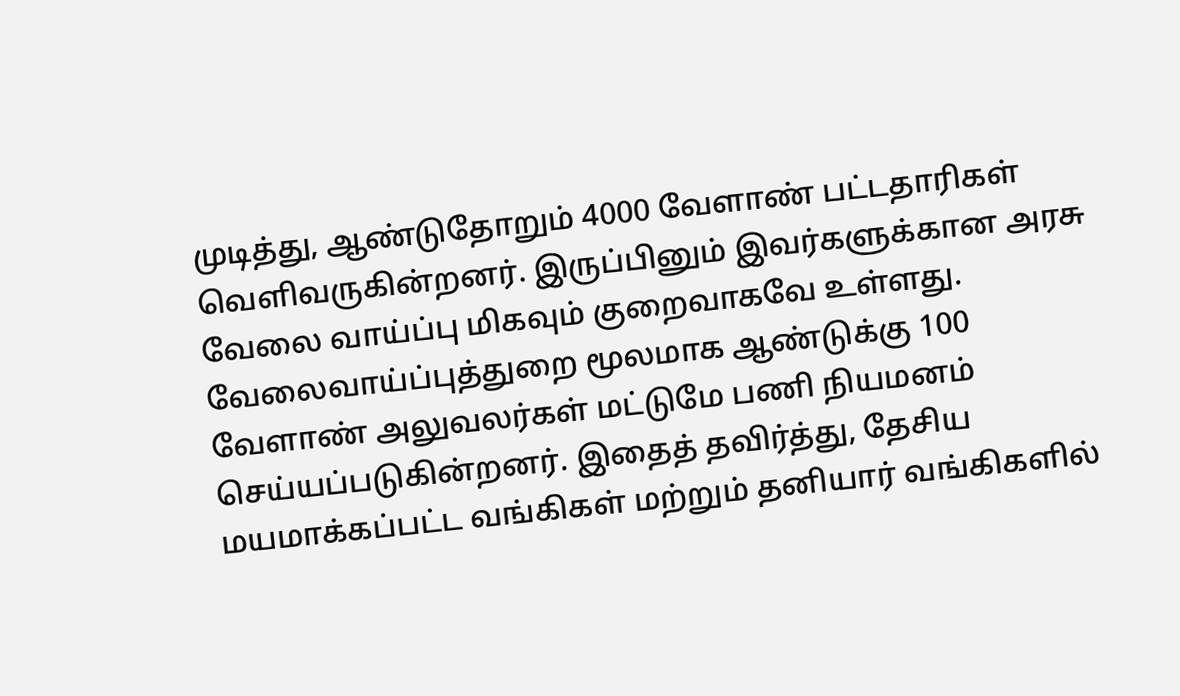முடித்து, ஆண்டுதோறும் 4000 வேளாண் பட்டதாரிகள் வெளிவருகின்றனர். இருப்பினும் இவர்களுக்கான அரசு வேலை வாய்ப்பு மிகவும் குறைவாகவே உள்ளது. வேலைவாய்ப்புத்துறை மூலமாக ஆண்டுக்கு 100 வேளாண் அலுவலர்கள் மட்டுமே பணி நியமனம் செய்யப்படுகின்றனர். இதைத் தவிர்த்து, தேசிய மயமாக்கப்பட்ட வங்கிகள் மற்றும் தனியார் வங்கிகளில்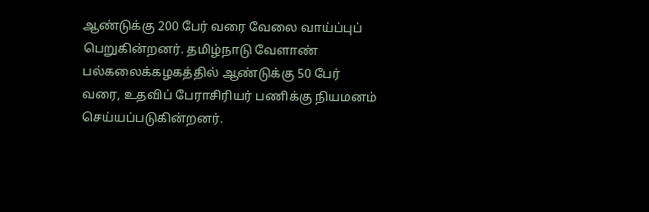ஆண்டுக்கு 200 பேர் வரை வேலை வாய்ப்புப் பெறுகின்றனர். தமிழ்நாடு வேளாண் பல்கலைக்கழகத்தில் ஆண்டுக்கு 50 பேர் வரை, உதவிப் பேராசிரியர் பணிக்கு நியமனம் செய்யப்படுகின்றனர்.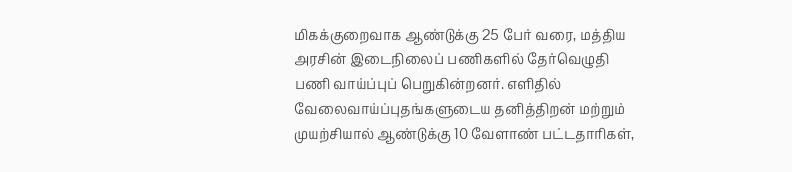மிகக்குறைவாக ஆண்டுக்கு 25 பேர் வரை, மத்திய அரசின் இடைநிலைப் பணிகளில் தேர்வெழுதி பணி வாய்ப்புப் பெறுகின்றனர். எளிதில் வேலைவாய்ப்புதங்களுடைய தனித்திறன் மற்றும் முயற்சியால் ஆண்டுக்கு 10 வேளாண் பட்டதாரிகள்,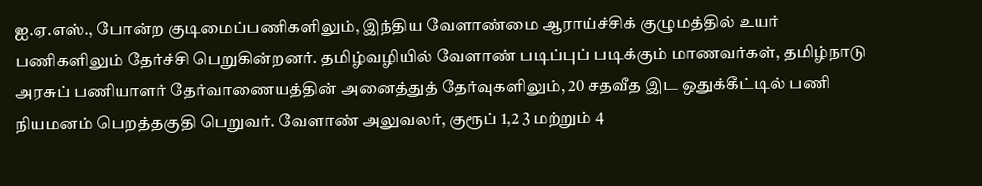ஐ.ஏ.எஸ்., போன்ற குடிமைப்பணிகளிலும், இந்திய வேளாண்மை ஆராய்ச்சிக் குழுமத்தில் உயர் பணிகளிலும் தேர்ச்சி பெறுகின்றனர். தமிழ்வழியில் வேளாண் படிப்புப் படிக்கும் மாணவர்கள், தமிழ்நாடு அரசுப் பணியாளர் தேர்வாணையத்தின் அனைத்துத் தேர்வுகளிலும், 20 சதவீத இட ஒதுக்கீட்டில் பணி நியமனம் பெறத்தகுதி பெறுவர். வேளாண் அலுவலர், குரூப் 1,2 3 மற்றும் 4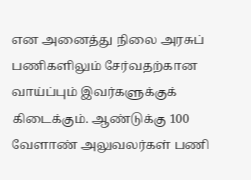என அனைத்து நிலை அரசுப் பணிகளிலும் சேர்வதற்கான வாய்ப்பும் இவர்களுக்குக் கிடைக்கும். ஆண்டுக்கு 100 வேளாண் அலுவலர்கள் பணி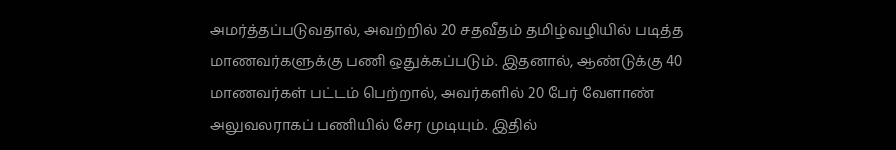அமர்த்தப்படுவதால், அவற்றில் 20 சதவீதம் தமிழ்வழியில் படித்த மாணவர்களுக்கு பணி ஒதுக்கப்படும். இதனால், ஆண்டுக்கு 40 மாணவர்கள் பட்டம் பெற்றால், அவர்களில் 20 பேர் வேளாண் அலுவலராகப் பணியில் சேர முடியும். இதில்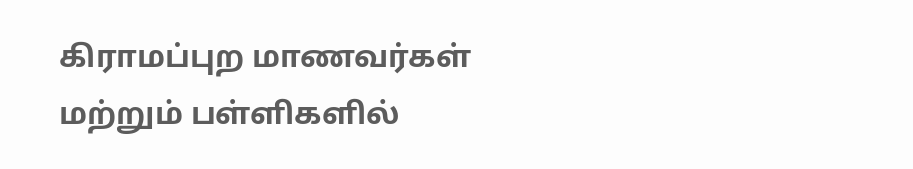கிராமப்புற மாணவர்கள் மற்றும் பள்ளிகளில்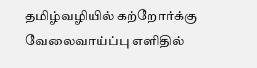தமிழ்வழியில் கற்றோர்க்கு வேலைவாய்ப்பு எளிதில்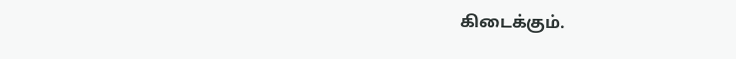கிடைக்கும்.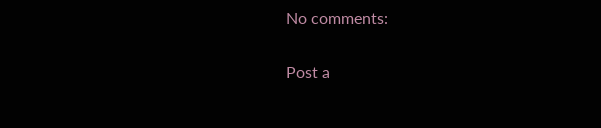No comments:

Post a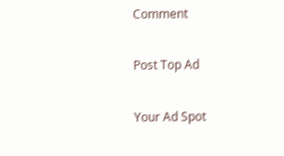Comment

Post Top Ad

Your Ad Spot